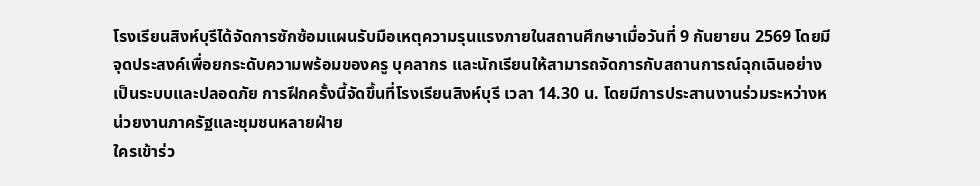โรงเรียนสิงห์บุรีได้จัดการซักซ้อมแผนรับมือเหตุความรุนแรงภายในสถานศึกษาเมื่อวันที่ 9 กันยายน 2569 โดยมีจุดประสงค์เพื่อยกระดับความพร้อมของครู บุคลากร และนักเรียนให้สามารถจัดการกับสถานการณ์ฉุกเฉินอย่างเป็นระบบและปลอดภัย การฝึกครั้งนี้จัดขึ้นที่โรงเรียนสิงห์บุรี เวลา 14.30 น. โดยมีการประสานงานร่วมระหว่างหน่วยงานภาครัฐและชุมชนหลายฝ่าย
ใครเข้าร่ว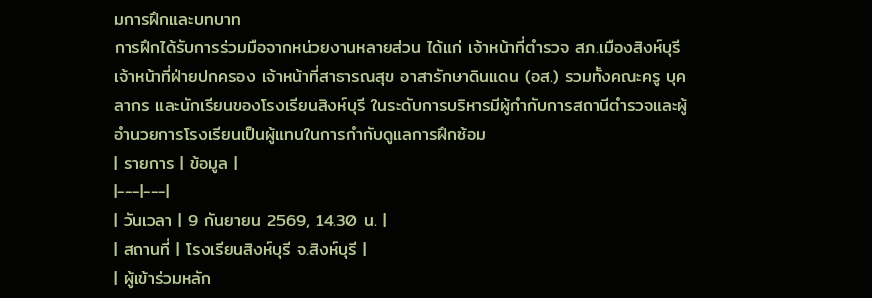มการฝึกและบทบาท
การฝึกได้รับการร่วมมือจากหน่วยงานหลายส่วน ได้แก่ เจ้าหน้าที่ตำรวจ สภ.เมืองสิงห์บุรี เจ้าหน้าที่ฝ่ายปกครอง เจ้าหน้าที่สาธารณสุข อาสารักษาดินแดน (อส.) รวมทั้งคณะครู บุคลากร และนักเรียนของโรงเรียนสิงห์บุรี ในระดับการบริหารมีผู้กำกับการสถานีตำรวจและผู้อำนวยการโรงเรียนเป็นผู้แทนในการกำกับดูแลการฝึกซ้อม
| รายการ | ข้อมูล |
|---|---|
| วันเวลา | 9 กันยายน 2569, 14.30 น. |
| สถานที่ | โรงเรียนสิงห์บุรี จ.สิงห์บุรี |
| ผู้เข้าร่วมหลัก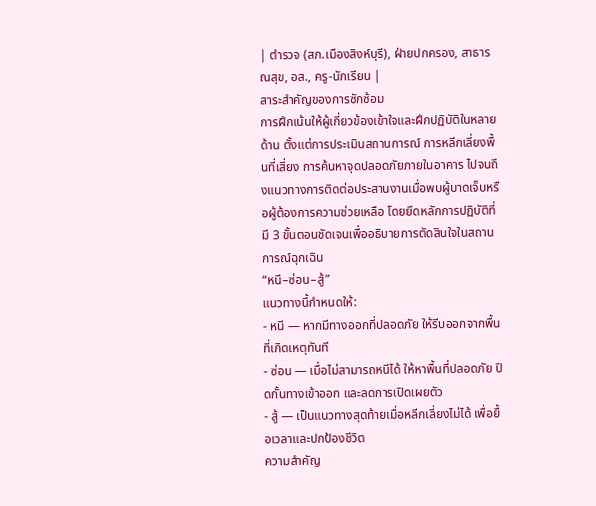| ตำรวจ (สภ.เมืองสิงห์บุรี), ฝ่ายปกครอง, สาธารณสุข, อส., ครู-นักเรียน |
สาระสำคัญของการซักซ้อม
การฝึกเน้นให้ผู้เกี่ยวข้องเข้าใจและฝึกปฏิบัติในหลายด้าน ตั้งแต่การประเมินสถานการณ์ การหลีกเลี่ยงพื้นที่เสี่ยง การค้นหาจุดปลอดภัยภายในอาคาร ไปจนถึงแนวทางการติดต่อประสานงานเมื่อพบผู้บาดเจ็บหรือผู้ต้องการความช่วยเหลือ โดยยึดหลักการปฏิบัติที่มี 3 ขั้นตอนชัดเจนเพื่ออธิบายการตัดสินใจในสถานการณ์ฉุกเฉิน
“หนี–ซ่อน–สู้”
แนวทางนี้กำหนดให้:
- หนี — หากมีทางออกที่ปลอดภัย ให้รีบออกจากพื้นที่เกิดเหตุทันที
- ซ่อน — เมื่อไม่สามารถหนีได้ ให้หาพื้นที่ปลอดภัย ปิดกั้นทางเข้าออก และลดการเปิดเผยตัว
- สู้ — เป็นแนวทางสุดท้ายเมื่อหลีกเลี่ยงไม่ได้ เพื่อยื้อเวลาและปกป้องชีวิต
ความสำคัญ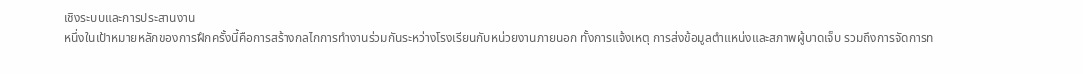เชิงระบบและการประสานงาน
หนึ่งในเป้าหมายหลักของการฝึกครั้งนี้คือการสร้างกลไกการทำงานร่วมกันระหว่างโรงเรียนกับหน่วยงานภายนอก ทั้งการแจ้งเหตุ การส่งข้อมูลตำแหน่งและสภาพผู้บาดเจ็บ รวมถึงการจัดการท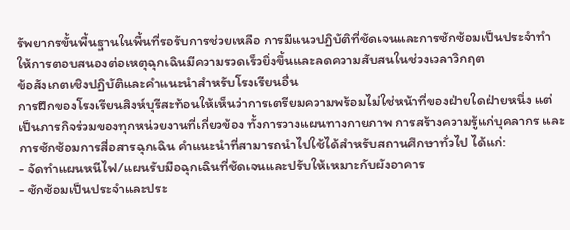รัพยากรขั้นพื้นฐานในพื้นที่รอรับการช่วยเหลือ การมีแนวปฏิบัติที่ชัดเจนและการซักซ้อมเป็นประจำทำให้การตอบสนองต่อเหตุฉุกเฉินมีความรวดเร็วยิ่งขึ้นและลดความสับสนในช่วงเวลาวิกฤต
ข้อสังเกตเชิงปฏิบัติและคำแนะนำสำหรับโรงเรียนอื่น
การฝึกของโรงเรียนสิงห์บุรีสะท้อนให้เห็นว่าการเตรียมความพร้อมไม่ใช่หน้าที่ของฝ่ายใดฝ่ายหนึ่ง แต่เป็นภารกิจร่วมของทุกหน่วยงานที่เกี่ยวข้อง ทั้งการวางแผนทางกายภาพ การสร้างความรู้แก่บุคลากร และการซักซ้อมการสื่อสารฉุกเฉิน คำแนะนำที่สามารถนำไปใช้ได้สำหรับสถานศึกษาทั่วไป ได้แก่:
- จัดทำแผนหนีไฟ/แผนรับมือฉุกเฉินที่ชัดเจนและปรับให้เหมาะกับผังอาคาร
- ซักซ้อมเป็นประจำและประ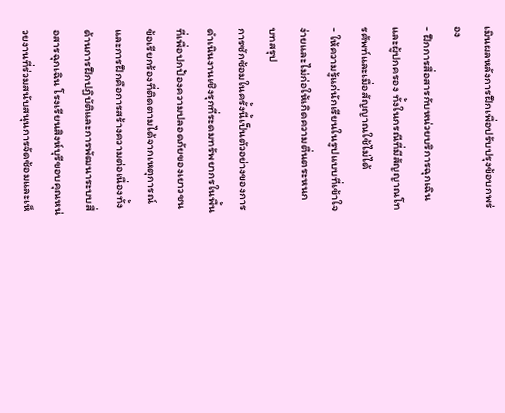เมินผลหลังการฝึกเพื่อปรับปรุงข้อบกพร่อง
- ฝึกการสื่อสารกับหน่วยบริการฉุกเฉินและผู้ปกครอง ทั้งในกรณีที่มีสัญญาณโทรศัพท์และเมื่อสัญญาณใช้ไม่ได้
- ให้ความรู้แก่นักเรียนในรูปแบบที่เข้าใจง่ายและไม่ก่อให้เกิดความตื่นตระหนก
บทสรุป
การซักซ้อมในครั้งนี้เป็นตัวอย่างของการดำเนินงานเชิงรุกที่ระดมทรัพยากรในพื้นที่เพื่อปกป้องความปลอดภัยของเยาวชน ข้อเรียกร้องที่ติดตามได้จากเหตุการณ์และการฝึกคือการสร้างความต่อเนื่องทั้งด้านการฝึกปฏิบัติและการพัฒนาระบบสื่อสารฉุกเฉิน โรงเรียนสิงห์บุรีขอบคุณหน่วยงานที่ร่วมสนับสนุนการจัดซ้อมและเห็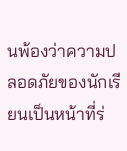นพ้องว่าความปลอดภัยของนักเรียนเป็นหน้าที่ร่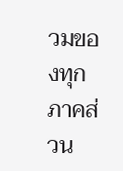วมของทุกภาคส่วน